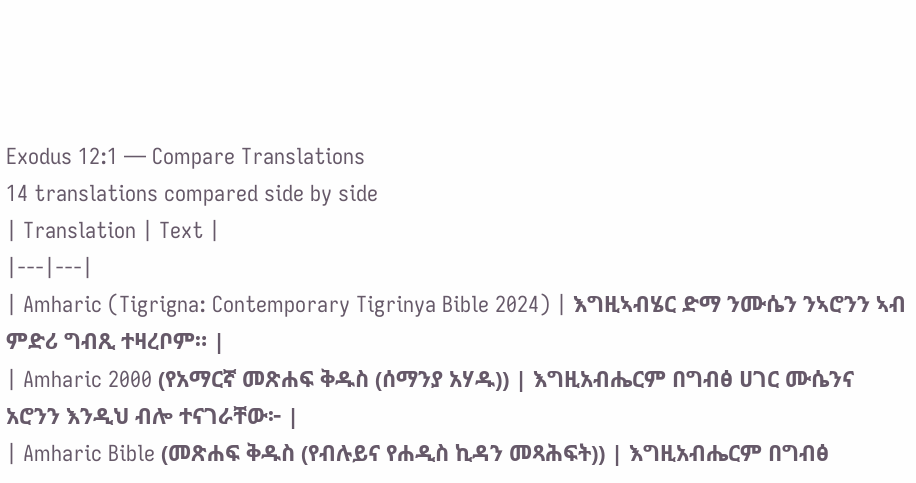Exodus 12:1 — Compare Translations
14 translations compared side by side
| Translation | Text |
|---|---|
| Amharic (Tigrigna: Contemporary Tigrinya Bible 2024) | እግዚኣብሄር ድማ ንሙሴን ንኣሮንን ኣብ ምድሪ ግብጺ ተዛረቦም። |
| Amharic 2000 (የአማርኛ መጽሐፍ ቅዱስ (ሰማንያ አሃዱ)) | እግዚአብሔርም በግብፅ ሀገር ሙሴንና አሮንን እንዲህ ብሎ ተናገራቸው፦ |
| Amharic Bible (መጽሐፍ ቅዱስ (የብሉይና የሐዲስ ኪዳን መጻሕፍት)) | እግዚአብሔርም በግብፅ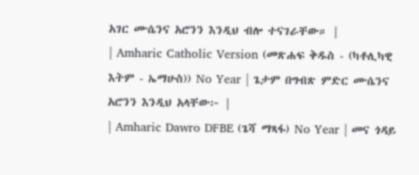አገር ሙሴንና አሮንን እንዲህ ብሎ ተናገራቸው። |
| Amharic Catholic Version (መጽሐፍ ቅዱስ - (ካቶሊካዊ እትም - ኤማሁስ)) No Year | ጌታም በግብጽ ምድር ሙሴንና አሮንን እንዲህ አላቸው፦ |
| Amharic Dawro DFBE (ጌሻ ማጻፋ) No Year | መና ጎዳይ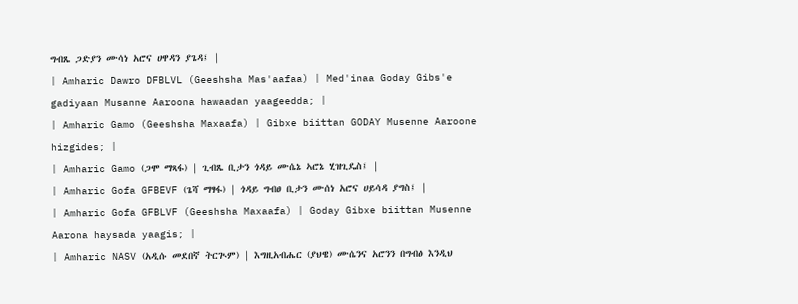ግብጼ ጋድያን ሙሳነ አሮና ሀዋዳን ያጌዳ፤ |
| Amharic Dawro DFBLVL (Geeshsha Mas'aafaa) | Med'inaa Goday Gibs'e gadiyaan Musanne Aaroona hawaadan yaageedda; |
| Amharic Gamo (Geeshsha Maxaafa) | Gibxe biittan GODAY Musenne Aaroone hizgides; |
| Amharic Gamo (ጋሞ ማጻፋ) | ጊብጼ ቢታን ጎዳይ ሙሴኔ ኣሮኔ ሂዝጊዴስ፤ |
| Amharic Gofa GFBEVF (ጌሻ ማፃፋ) | ጎዳይ ግብፀ ቢታን ሙሰነ አሮና ሀይሳዳ ያግስ፤ |
| Amharic Gofa GFBLVF (Geeshsha Maxaafa) | Goday Gibxe biittan Musenne Aarona haysada yaagis; |
| Amharic NASV (አዲሱ መደበኛ ትርጒም) | እግዚአብሔር (ያህዌ) ሙሴንና አሮንን በግብፅ እንዲህ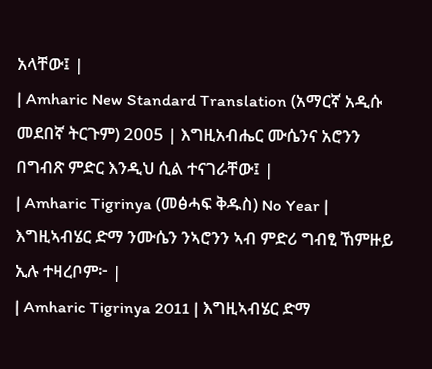አላቸው፤ |
| Amharic New Standard Translation (አማርኛ አዲሱ መደበኛ ትርጉም) 2005 | እግዚአብሔር ሙሴንና አሮንን በግብጽ ምድር እንዲህ ሲል ተናገራቸው፤ |
| Amharic Tigrinya (መፅሓፍ ቅዱስ) No Year | እግዚኣብሄር ድማ ንሙሴን ንኣሮንን ኣብ ምድሪ ግብፂ ኸምዙይ ኢሉ ተዛረቦም፦ |
| Amharic Tigrinya 2011 | እግዚኣብሄር ድማ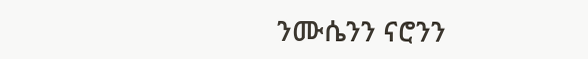ንሙሴንን ናሮንን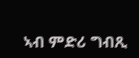ኣብ ምድሪ ግብጺ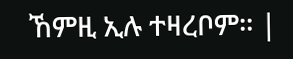ኸምዚ ኢሉ ተዛረቦም። |